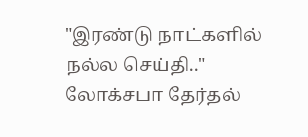"இரண்டு நாட்களில் நல்ல செய்தி.." லோக்சபா தேர்தல்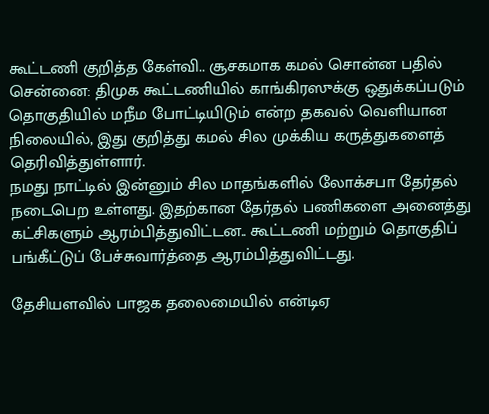கூட்டணி குறித்த கேள்வி.. சூசகமாக கமல் சொன்ன பதில்
சென்னை: திமுக கூட்டணியில் காங்கிரஸுக்கு ஒதுக்கப்படும் தொகுதியில் மநீம போட்டியிடும் என்ற தகவல் வெளியான நிலையில், இது குறித்து கமல் சில முக்கிய கருத்துகளைத் தெரிவித்துள்ளார்.
நமது நாட்டில் இன்னும் சில மாதங்களில் லோக்சபா தேர்தல் நடைபெற உள்ளது. இதற்கான தேர்தல் பணிகளை அனைத்து கட்சிகளும் ஆரம்பித்துவிட்டன.. கூட்டணி மற்றும் தொகுதிப் பங்கீட்டுப் பேச்சுவார்த்தை ஆரம்பித்துவிட்டது.

தேசியளவில் பாஜக தலைமையில் என்டிஏ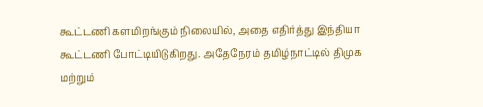கூட்டணி களமிறங்கும் நிலையில், அதை எதிர்த்து இந்தியா கூட்டணி போட்டியிடுகிறது. அதேநேரம் தமிழ்நாட்டில் திமுக மற்றும்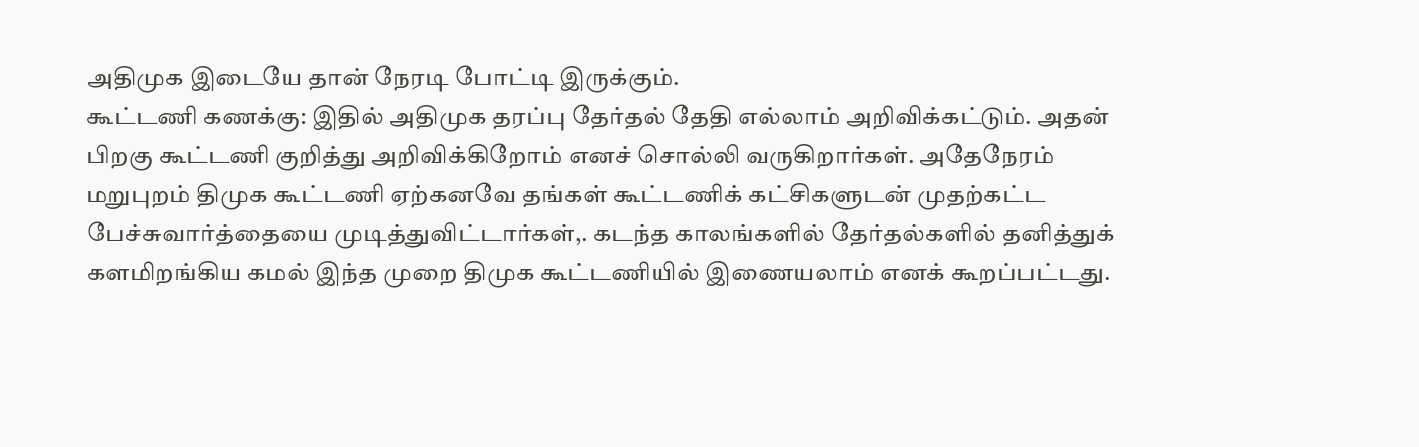அதிமுக இடையே தான் நேரடி போட்டி இருக்கும்.
கூட்டணி கணக்கு: இதில் அதிமுக தரப்பு தேர்தல் தேதி எல்லாம் அறிவிக்கட்டும். அதன் பிறகு கூட்டணி குறித்து அறிவிக்கிறோம் எனச் சொல்லி வருகிறார்கள். அதேநேரம் மறுபுறம் திமுக கூட்டணி ஏற்கனவே தங்கள் கூட்டணிக் கட்சிகளுடன் முதற்கட்ட பேச்சுவார்த்தையை முடித்துவிட்டார்கள்,. கடந்த காலங்களில் தேர்தல்களில் தனித்துக் களமிறங்கிய கமல் இந்த முறை திமுக கூட்டணியில் இணையலாம் எனக் கூறப்பட்டது.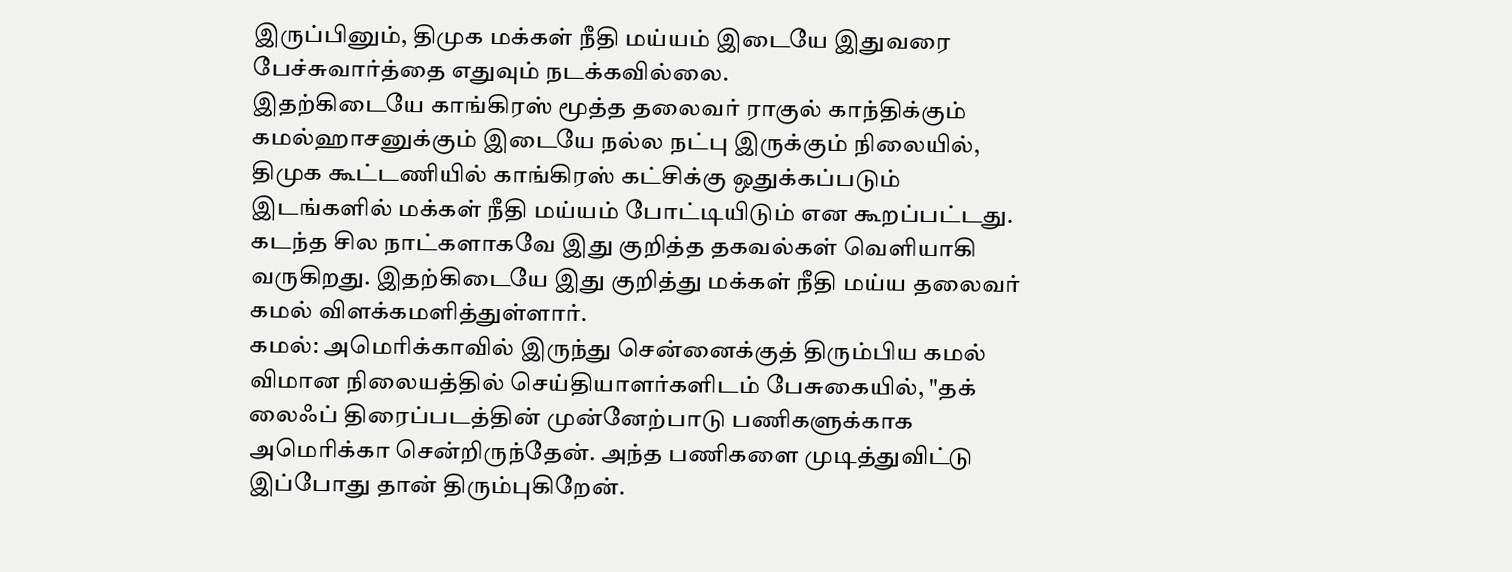இருப்பினும், திமுக மக்கள் நீதி மய்யம் இடையே இதுவரை பேச்சுவார்த்தை எதுவும் நடக்கவில்லை.
இதற்கிடையே காங்கிரஸ் மூத்த தலைவர் ராகுல் காந்திக்கும் கமல்ஹாசனுக்கும் இடையே நல்ல நட்பு இருக்கும் நிலையில், திமுக கூட்டணியில் காங்கிரஸ் கட்சிக்கு ஒதுக்கப்படும் இடங்களில் மக்கள் நீதி மய்யம் போட்டியிடும் என கூறப்பட்டது. கடந்த சில நாட்களாகவே இது குறித்த தகவல்கள் வெளியாகி வருகிறது. இதற்கிடையே இது குறித்து மக்கள் நீதி மய்ய தலைவர் கமல் விளக்கமளித்துள்ளார்.
கமல்: அமெரிக்காவில் இருந்து சென்னைக்குத் திரும்பிய கமல் விமான நிலையத்தில் செய்தியாளர்களிடம் பேசுகையில், "தக் லைஃப் திரைப்படத்தின் முன்னேற்பாடு பணிகளுக்காக அமெரிக்கா சென்றிருந்தேன். அந்த பணிகளை முடித்துவிட்டு இப்போது தான் திரும்புகிறேன்.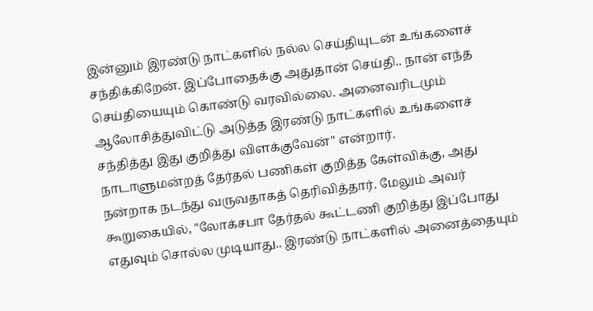இன்னும் இரண்டு நாட்களில் நல்ல செய்தியுடன் உங்களைச் சந்திக்கிறேன். இப்போதைக்கு அதுதான் செய்தி.. நான் எந்த செய்தியையும் கொண்டு வரவில்லை. அனைவரிடமும் ஆலோசித்துவிட்டு அடுத்த இரண்டு நாட்களில் உங்களைச் சந்தித்து இது குறித்து விளக்குவேன்" என்றார்.
நாடாளுமன்றத் தேர்தல் பணிகள் குறித்த கேள்விக்கு, அது நன்றாக நடந்து வருவதாகத் தெரிவித்தார். மேலும் அவர் கூறுகையில், "லோக்சபா தேர்தல் கூட்டணி குறித்து இப்போது எதுவும் சொல்ல முடியாது.. இரண்டு நாட்களில் அனைத்தையும்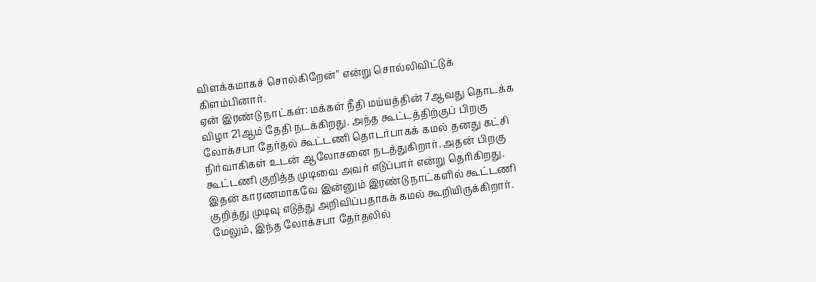விளக்கமாகச் சொல்கிறேன்" என்று சொல்லிவிட்டுக் கிளம்பினார்.
ஏன் இரண்டு நாட்கள்: மக்கள் நீதி மய்யத்தின் 7ஆவது தொடக்க விழா 21ஆம் தேதி நடக்கிறது. அந்த கூட்டத்திற்குப் பிறகு லோக்சபா தேர்தல் கூட்டணி தொடர்பாகக் கமல் தனது கட்சி நிர்வாகிகள் உடன் ஆலோசனை நடத்துகிறார். அதன் பிறகு கூட்டணி குறித்த முடிவை அவர் எடுப்பார் என்று தெரிகிறது. இதன் காரணமாகவே இன்னும் இரண்டு நாட்களில் கூட்டணி குறித்து முடிவு எடுத்து அறிவிப்பதாகக் கமல் கூறியிருக்கிறார்.
மேலும், இந்த லோக்சபா தேர்தலில்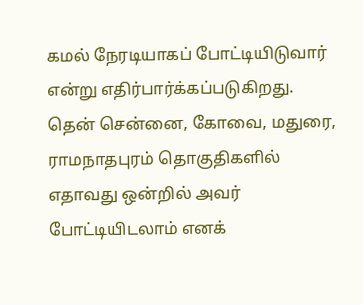கமல் நேரடியாகப் போட்டியிடுவார் என்று எதிர்பார்க்கப்படுகிறது. தென் சென்னை, கோவை, மதுரை, ராமநாதபுரம் தொகுதிகளில் எதாவது ஒன்றில் அவர் போட்டியிடலாம் எனக்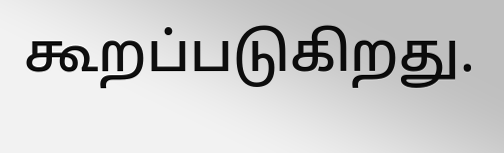கூறப்படுகிறது.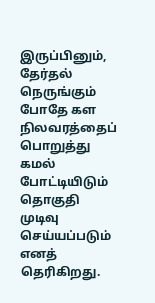இருப்பினும், தேர்தல் நெருங்கும் போதே கள நிலவரத்தைப் பொறுத்து கமல் போட்டியிடும் தொகுதி முடிவு செய்யப்படும் எனத் தெரிகிறது.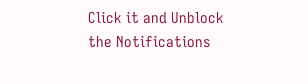Click it and Unblock the Notifications